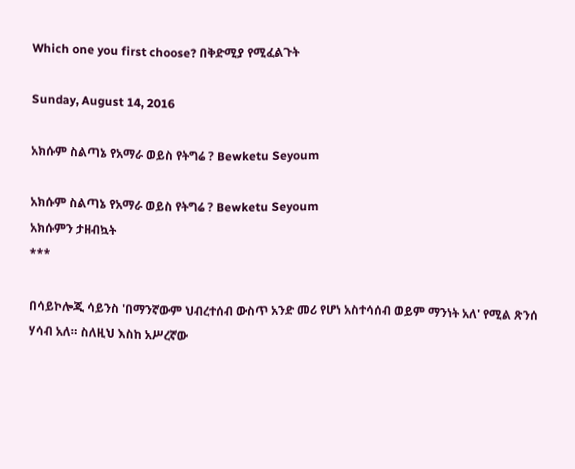Which one you first choose? በቅድሚያ የሚፈልጉት

Sunday, August 14, 2016

አክሱም ስልጣኔ የአማራ ወይስ የትግሬ ? Bewketu Seyoum

አክሱም ስልጣኔ የአማራ ወይስ የትግሬ ? Bewketu Seyoum
አክሱምን ታዘብኳት
***

በሳይኮሎጂ ሳይንስ 'በማንኛውም ህብረተሰብ ውስጥ አንድ መሪ የሆነ አስተሳሰብ ወይም ማንነት አለ' የሚል ጽንሰ ሃሳብ አለ። ስለዚህ እስከ አሥረኛው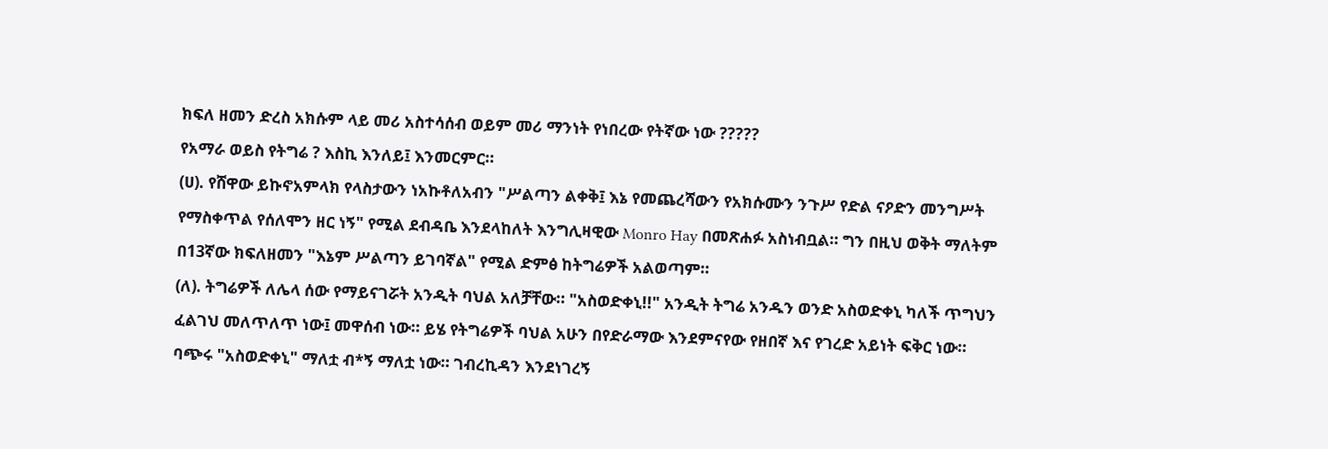ክፍለ ዘመን ድረስ አክሱም ላይ መሪ አስተሳሰብ ወይም መሪ ማንነት የነበረው የትኛው ነው ?????
የአማራ ወይስ የትግሬ ? እስኪ እንለይ፤ እንመርምር።
(ሀ). የሸዋው ይኩኖአምላክ የላስታውን ነአኩቶለአብን "ሥልጣን ልቀቅ፤ እኔ የመጨረሻውን የአክሱሙን ንጉሥ የድል ናዖድን መንግሥት የማስቀጥል የሰለሞን ዘር ነኝ" የሚል ደብዳቤ እንደላከለት እንግሊዛዊው Monro Hay በመጽሐፉ አስነብቧል። ግን በዚህ ወቅት ማለትም በ13ኛው ክፍለዘመን "እኔም ሥልጣን ይገባኛል" የሚል ድምፅ ከትግሬዎች አልወጣም።
(ለ). ትግሬዎች ለሌላ ሰው የማይናገሯት አንዲት ባህል አለቻቸው። "አስወድቀኒ!!" አንዲት ትግሬ አንዱን ወንድ አስወድቀኒ ካለች ጥግህን ፈልገህ መለጥለጥ ነው፤ መዋሰብ ነው። ይሄ የትግሬዎች ባህል አሁን በየድራማው እንደምናየው የዘበኛ እና የገረድ አይነት ፍቅር ነው። ባጭሩ "አስወድቀኒ" ማለቷ ብ*ኝ ማለቷ ነው። ገብረኪዳን እንደነገረኝ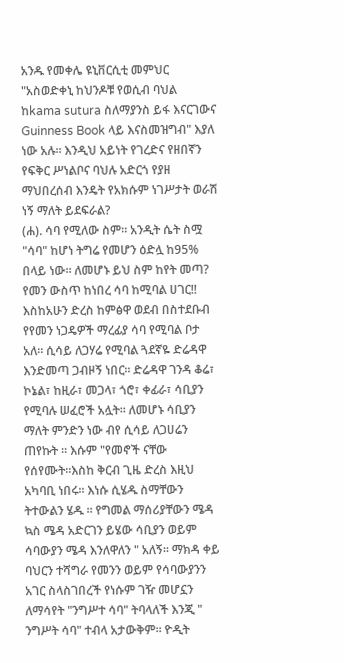አንዱ የመቀሌ ዩኒቨርሲቲ መምህር "አስወድቀኒ ከህንዶቹ የወሲብ ባህል ከkama sutura ስለማያንስ ይፋ እናርገውና Guinness Book ላይ እናስመዝግብ" እያለ ነው አሉ። እንዲህ አይነት የገረድና የዘበኛን የፍቅር ሥነልቦና ባህሉ አድርጎ የያዘ ማህበረሰብ እንዴት የአክሱም ነገሥታት ወራሽ ነኝ ማለት ይደፍራል?
(ሐ). ሳባ የሚለው ስም። አንዲት ሴት ስሟ "ሳባ" ከሆነ ትግሬ የመሆን ዕድሏ ከ95% በላይ ነው። ለመሆኑ ይህ ስም ከየት መጣ? የመን ውስጥ ከነበረ ሳባ ከሚባል ሀገር!! እስከአሁን ድረስ ከምፅዋ ወደብ በስተደቡብ የየመን ነጋዴዎች ማረፊያ ሳባ የሚባል ቦታ አለ። ሲሳይ ለጋሃሬ የሚባል ጓደኛዬ ድሬዳዋ እንድመጣ ጋብዞኝ ነበር። ድሬዳዋ ገንዳ ቆሬ፣ ኮኔል፣ ከዚራ፣ መጋላ፣ ጎሮ፣ ቀፊራ፣ ሳቢያን የሚባሉ ሠፈሮች አሏት። ለመሆኑ ሳቢያን ማለት ምንድን ነው ብየ ሲሳይ ለጋሀሬን ጠየኩት ። እሱም "የመኖች ናቸው የሰየሙት።እስከ ቅርብ ጊዜ ድረስ እዚህ አካባቢ ነበሩ። እነሱ ሲሄዱ ስማቸውን ትተውልን ሄዱ ። የግመል ማሰሪያቸውን ሜዳ ኳስ ሜዳ አድርገን ይሄው ሳቢያን ወይም ሳባውያን ሜዳ እንለዋለን " አለኝ። ማክዳ ቀይ ባህርን ተሻግራ የመንን ወይም የሳባውያንን አገር ስላስገበረች የነሱም ገዥ መሆኗን ለማሳየት "ንግሥተ ሳባ" ትባላለች እንጂ " ንግሥት ሳባ" ተብላ አታውቅም። ዮዲት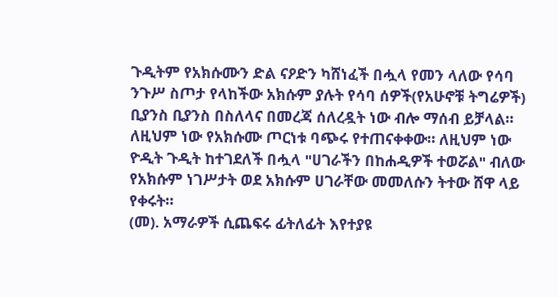ጉዲትም የአክሱሙን ድል ናዖድን ካሸነፈች በሗላ የመን ላለው የሳባ ንጉሥ ስጦታ የላከችው አክሱም ያሉት የሳባ ሰዎች(የአሁኖቹ ትግሬዎች) ቢያንስ ቢያንስ በስለላና በመረጃ ሰለረዷት ነው ብሎ ማሰብ ይቻላል። ለዚህም ነው የአክሱሙ ጦርነቱ ባጭሩ የተጠናቀቀው። ለዚህም ነው ዮዲት ጉዲት ከተገደለች በሗላ "ሀገራችን በከሐዲዎች ተወሯል" ብለው የአክሱም ነገሥታት ወደ አክሱም ሀገራቸው መመለሱን ትተው ሸዋ ላይ የቀሩት።
(መ). አማራዎች ሲጨፍሩ ፊትለፊት እየተያዩ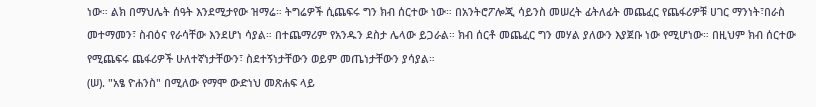ነው። ልክ በማህሌት ሰዓት እንደሚታየው ዝማሬ። ትግሬዎች ሲጨፍሩ ግን ክብ ሰርተው ነው። በአንትሮፖሎጂ ሳይንስ መሠረት ፊትለፊት መጨፈር የጨፋሪዎቹ ሀገር ማንነት፣በራስ መተማመን፣ ስብዕና የራሳቸው እንደሆነ ሳያል። በተጨማሪም የአንዱን ደስታ ሌላው ይጋራል። ክብ ሰርቶ መጨፈር ግን መሃል ያለውን እያጀቡ ነው የሚሆነው። በዚህም ክብ ሰርተው የሚጨፍሩ ጨፋሪዎች ሁለተኛነታቸውን፣ ስደተኝነታቸውን ወይም መጤነታቸውን ያሳያል።
(ሠ). "አፄ ዮሐንስ" በሚለው የማሞ ውድነህ መጽሐፍ ላይ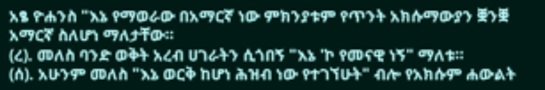አፄ ዮሐንስ "እኔ የማወራው በአማርኛ ነው ምክንያቱም የጥንት አክሱማውያን ቛንቛ አማርኛ ስለሆነ ማለታቸው።
(ረ). መለስ ባንድ ወቅት አረብ ሀገራትን ሲጎበኝ "እኔ 'ኮ የመናዊ ነኝ" ማለቱ።
(ሰ). አሁንም መለስ "እኔ ወርቅ ከሆነ ሕዝብ ነው የተገኘሁት" ብሎ የአክሱም ሐውልት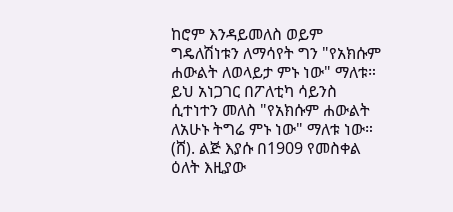ከሮም እንዳይመለስ ወይም ግዴለሽነቱን ለማሳየት ግን "የአክሱም ሐውልት ለወላይታ ምኑ ነው" ማለቱ። ይህ አነጋገር በፖለቲካ ሳይንስ ሲተነተን መለስ "የአክሱም ሐውልት ለአሁኑ ትግሬ ምኑ ነው" ማለቱ ነው።
(ሸ). ልጅ እያሱ በ1909 የመስቀል ዕለት እዚያው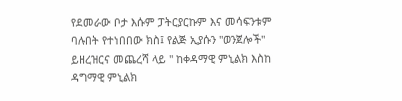የደመራው ቦታ እሱም ፓትርያርኩም እና መሳፍንቱም ባሉበት የተነበበው ክስ፤ የልጅ ኢያሱን "ወንጀሎች" ይዘረዝርና መጨረሻ ላይ " ከቀዳማዊ ምኒልክ እስከ ዳግማዊ ምኒልክ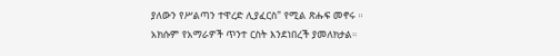ያለውን የሥልጣን ተዋረድ ሊያፈርስ" የሚል ጽሑፍ መኖሩ ።
አክሱም የአማራዎች ጥንተ ርስት እንደነበረች ያመለክታል።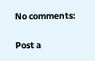No comments:

Post a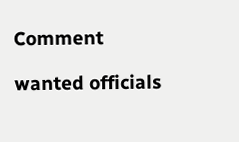Comment

wanted officials